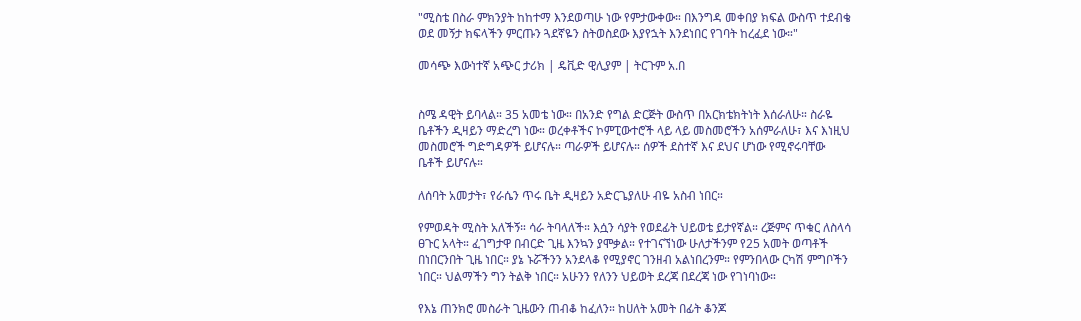"ሚስቴ በስራ ምክንያት ከከተማ እንደወጣሁ ነው የምታውቀው። በእንግዳ መቀበያ ክፍል ውስጥ ተደብቄ ወደ መኝታ ክፍላችን ምርጡን ጓደኛዬን ስትወስደው እያየኋት እንደነበር የገባት ከረፈደ ነው።"

መሳጭ እውነተኛ አጭር ታሪክ | ዴቪድ ዊሊያም | ትርጉም አ.በ


ስሜ ዳዊት ይባላል። 35 አመቴ ነው። በአንድ የግል ድርጅት ውስጥ በአርክቴክትነት እሰራለሁ። ስራዬ ቤቶችን ዲዛይን ማድረግ ነው። ወረቀቶችና ኮምፒውተሮች ላይ ላይ መስመሮችን አሰምራለሁ፣ እና እነዚህ መስመሮች ግድግዳዎች ይሆናሉ። ጣራዎች ይሆናሉ። ሰዎች ደስተኛ እና ደህና ሆነው የሚኖሩባቸው ቤቶች ይሆናሉ።

ለሰባት አመታት፣ የራሴን ጥሩ ቤት ዲዛይን አድርጌያለሁ ብዬ አስብ ነበር።

የምወዳት ሚስት አለችኝ። ሳራ ትባላለች። እሷን ሳያት የወደፊት ህይወቴ ይታየኛል። ረጅምና ጥቁር ለስላሳ ፀጉር አላት። ፈገግታዋ በብርድ ጊዜ እንኳን ያሞቃል። የተገናኘነው ሁለታችንም የ25 አመት ወጣቶች በነበርንበት ጊዜ ነበር። ያኔ ኑሯችንን አንደላቆ የሚያኖር ገንዘብ አልነበረንም። የምንበላው ርካሽ ምግቦችን ነበር። ህልማችን ግን ትልቅ ነበር። አሁንን የለንን ህይወት ደረጃ በደረጃ ነው የገነባነው።

የእኔ ጠንክሮ መስራት ጊዜውን ጠብቆ ከፈለን። ከሀለት አመት በፊት ቆንጆ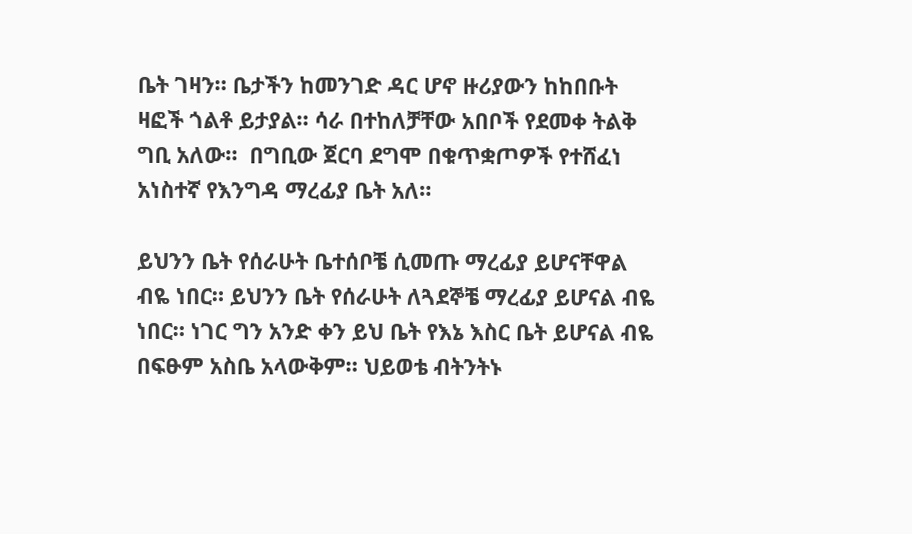ቤት ገዛን። ቤታችን ከመንገድ ዳር ሆኖ ዙሪያውን ከከበቡት ዛፎች ጎልቶ ይታያል። ሳራ በተከለቻቸው አበቦች የደመቀ ትልቅ ግቢ አለው።  በግቢው ጀርባ ደግሞ በቁጥቋጦዎች የተሸፈነ አነስተኛ የእንግዳ ማረፊያ ቤት አለ።

ይህንን ቤት የሰራሁት ቤተሰቦቼ ሲመጡ ማረፊያ ይሆናቸዋል ብዬ ነበር። ይህንን ቤት የሰራሁት ለጓደኞቼ ማረፊያ ይሆናል ብዬ ነበር። ነገር ግን አንድ ቀን ይህ ቤት የእኔ እስር ቤት ይሆናል ብዬ በፍፁም አስቤ አላውቅም። ህይወቴ ብትንትኑ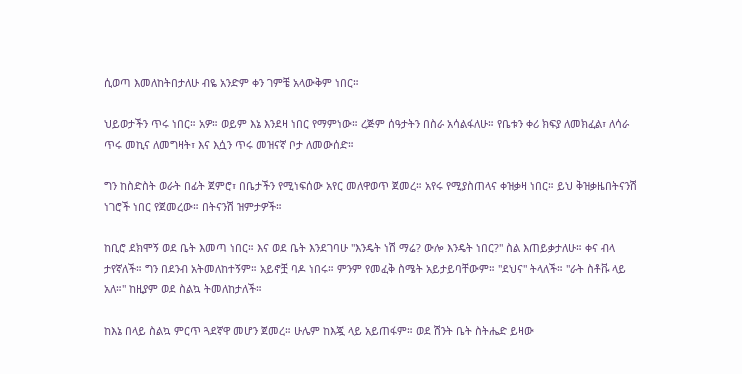ሲወጣ እመለከትበታለሁ ብዬ አንድም ቀን ገምቼ አላውቅም ነበር።

ህይወታችን ጥሩ ነበር። አዎ። ወይም እኔ እንደዛ ነበር የማምነው። ረጅም ሰዓታትን በስራ አሳልፋለሁ። የቤቱን ቀሪ ክፍያ ለመክፈል፣ ለሳራ ጥሩ መኪና ለመግዛት፣ እና እሷን ጥሩ መዝናኛ ቦታ ለመውሰድ።

ግን ከስድስት ወራት በፊት ጀምሮ፣ በቤታችን የሚነፍሰው አየር መለዋወጥ ጀመረ። አየሩ የሚያስጠላና ቀዝቃዛ ነበር። ይህ ቅዝቃዜበትናንሽ ነገሮች ነበር የጀመረው። በትናንሽ ዝምታዎች።

ከቢሮ ደክሞኝ ወደ ቤት እመጣ ነበር። እና ወደ ቤት እንደገባሁ "እንዴት ነሽ ማሬ? ውሎ እንዴት ነበር?" ስል እጠይቃታለሁ። ቀና ብላ ታየኛለች። ግን በደንብ አትመለከተኝም። አይኖቿ ባዶ ነበሩ። ምንም የመፈቅ ስሜት አይታይባቸውም። "ደህና" ትላለች። "ራት ስቶቩ ላይ አለ።" ከዚያም ወደ ስልኳ ትመለከታለች።

ከእኔ በላይ ስልኳ ምርጥ ጓደኛዋ መሆን ጀመረ። ሁሌም ከእጇ ላይ አይጠፋም። ወደ ሽንት ቤት ስትሔድ ይዛው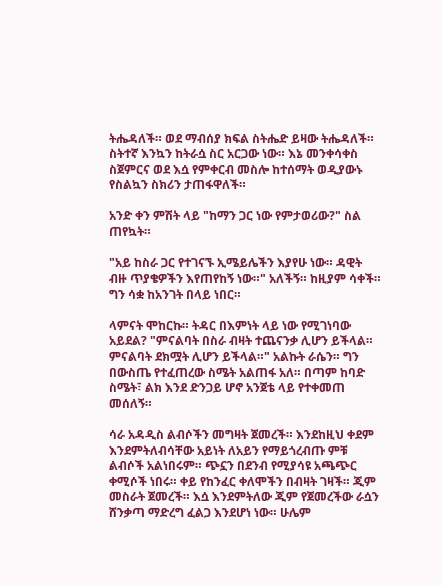ትሔዳለች። ወደ ማብሰያ ክፍል ስትሔድ ይዛው ትሔዳለች። ስትተኛ እንኳን ከትራሷ ስር አርጋው ነው። እኔ መንቀሳቀስ ስጀምርና ወደ እሷ የምቀርብ መስሎ ከተሰማት ወዲያውኑ የስልኳን ስክሪን ታጠፋዋለች።

አንድ ቀን ምሽት ላይ "ከማን ጋር ነው የምታወሪው?" ስል ጠየኳት።

"አይ ከስራ ጋር የተገናኙ ኢሜይሌችን እያየሁ ነው። ዳዊት ብዙ ጥያቄዎችን እየጠየከኝ ነው።" አለችኝ። ከዚያም ሳቀች። ግን ሳቋ ከአንገት በላይ ነበር።

ላምናት ሞከርኩ። ትዳር በእምነት ላይ ነው የሚገነባው አይደል? "ምናልባት በስራ ብዛት ተጨናንቃ ሊሆን ይችላል። ምናልባት ደክሟት ሊሆን ይችላል።" አልኩት ራሴን። ግን በውስጤ የተፈጠረው ስሜት አልጠፋ አለ። በጣም ከባድ ስሜት፣ ልክ እንደ ድንጋይ ሆኖ አንጀቴ ላይ የተቀመጠ መሰለኝ።

ሳራ አዳዲስ ልብሶችን መግዛት ጀመረች። እንደከዚህ ቀደም እንደምትለብሳቸው አይነት ለአይን የማይጎረብጡ ምቹ ልብሶች አልነበሩም። ጭኗን በደንብ የሚያሳዩ አጫጭር ቀሚሶች ነበሩ። ቀይ የከንፈር ቀለሞችን በብዛት ገዛች። ጂም መስራት ጀመረች። እሷ እንደምትለው ጂም የጀመረችው ራሷን ሸንቃጣ ማድረግ ፈልጋ እንደሆነ ነው። ሁሌም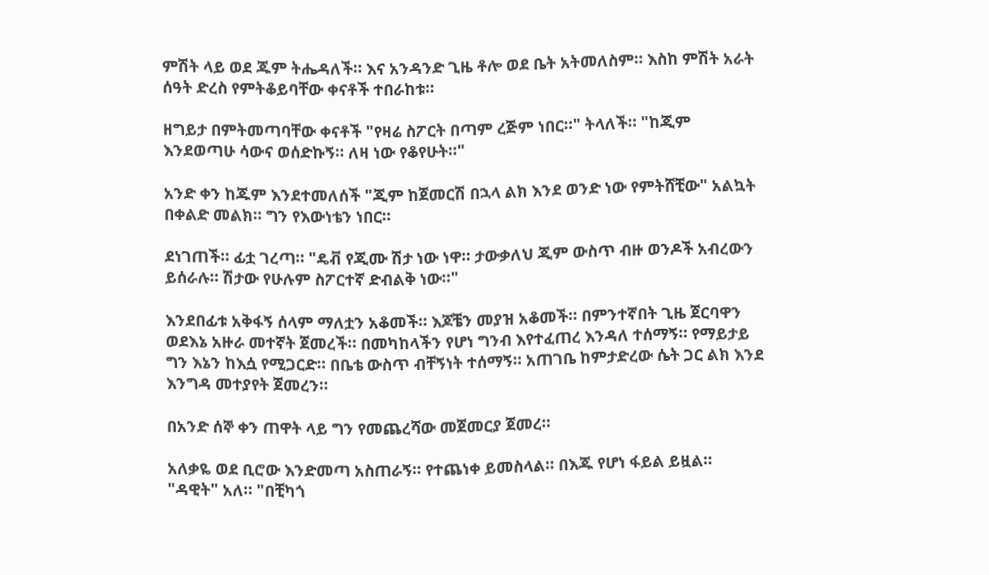ምሽት ላይ ወደ ጁም ትሔዳለች። እና አንዳንድ ጊዜ ቶሎ ወደ ቤት አትመለስም። እስከ ምሽት አራት ሰዓት ድረስ የምትቆይባቸው ቀናቶች ተበራከቱ።

ዘግይታ በምትመጣባቸው ቀናቶች "የዛሬ ስፖርት በጣም ረጅም ነበር።" ትላለች። "ከጂም እንደወጣሁ ሳውና ወሰድኩኝ። ለዛ ነው የቆየሁት።"

አንድ ቀን ከጁም እንደተመለሰች "ጂም ከጀመርሽ በኋላ ልክ እንደ ወንድ ነው የምትሸቺው" አልኳት በቀልድ መልክ። ግን የእውነቴን ነበር።

ደነገጠች። ፊቷ ገረጣ። "ዴቭ የጂሙ ሽታ ነው ነዋ። ታውቃለህ ጂም ውስጥ ብዙ ወንዶች አብረውን ይሰራሉ። ሽታው የሁሉም ስፖርተኛ ድብልቅ ነው።"

እንደበፊቱ አቅፋኝ ሰላም ማለቷን አቆመች። እጆቼን መያዝ አቆመች። በምንተኛበት ጊዜ ጀርባዋን ወደእኔ አዙራ መተኛት ጀመረች። በመካከላችን የሆነ ግንብ እየተፈጠረ እንዳለ ተሰማኝ። የማይታይ ግን እኔን ከእሷ የሚጋርድ። በቤቴ ውስጥ ብቸኝነት ተሰማኝ። አጠገቤ ከምታድረው ሴት ጋር ልክ እንደ እንግዳ መተያየት ጀመረን።

በአንድ ሰኞ ቀን ጠዋት ላይ ግን የመጨረሻው መጀመርያ ጀመረ።

አለቃዬ ወደ ቢሮው እንድመጣ አስጠራኝ። የተጨነቀ ይመስላል። በእጁ የሆነ ፋይል ይዟል። "ዳዊት" አለ። "በቺካጎ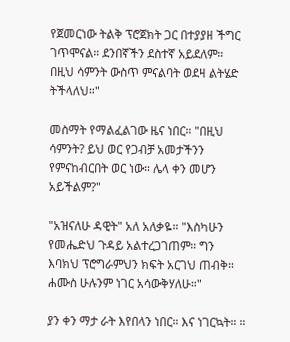የጀመርነው ትልቅ ፕሮጀክት ጋር በተያያዘ ችግር ገጥሞናል። ደንበኛችን ደስተኛ አይደለም። በዚህ ሳምንት ውስጥ ምናልባት ወደዛ ልትሄድ ትችላለህ።"

መስማት የማልፈልገው ዜና ነበር። "በዚህ ሳምንት? ይህ ወር የጋብቻ አመታችንን የምናከብርበት ወር ነው። ሌላ ቀን መሆን አይችልም?"

"አዝናለሁ ዳዊት" አለ አለቃዬ። "እስካሁን የመሔድህ ጉዳይ አልተረጋገጠም። ግን እባክህ ፕሮግራምህን ክፍት አርገህ ጠብቅ። ሐሙስ ሁሉንም ነገር አሳውቅሃለሁ።"

ያን ቀን ማታ ራት እየበላን ነበር። እና ነገርኳት። ።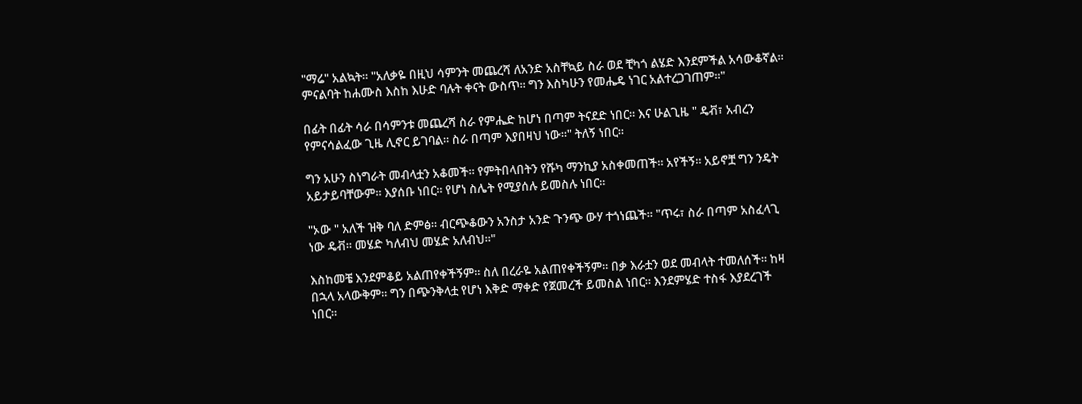"ማሬ" አልኳት። "አለቃዬ በዚህ ሳምንት መጨረሻ ለአንድ አስቸኳይ ስራ ወደ ቺካጎ ልሄድ እንደምችል አሳውቆኛል። ምናልባት ከሐሙስ እስከ እሁድ ባሉት ቀናት ውስጥ። ግን እስካሁን የመሔዴ ነገር አልተረጋገጠም።"

በፊት በፊት ሳራ በሳምንቱ መጨረሻ ስራ የምሔድ ከሆነ በጣም ትናደድ ነበር። እና ሁልጊዜ " ዴቭ፣ አብረን የምናሳልፈው ጊዜ ሊኖር ይገባል። ስራ በጣም እያበዛህ ነው።" ትለኝ ነበር።

ግን አሁን ስነግራት መብላቷን አቆመች። የምትበላበትን የሹካ ማንኪያ አስቀመጠች። አየችኝ። አይኖቿ ግን ንዴት አይታይባቸውም። እያሰቡ ነበር። የሆነ ስሌት የሚያሰሉ ይመስሉ ነበር።

"ኦው " አለች ዝቅ ባለ ድምፅ። ብርጭቆውን አንስታ አንድ ጉንጭ ውሃ ተጎነጨች። "ጥሩ፣ ስራ በጣም አስፈላጊ ነው ዴቭ። መሄድ ካለብህ መሄድ አለብህ።"

እስከመቼ እንደምቆይ አልጠየቀችኝም። ስለ በረራዬ አልጠየቀችኝም። በቃ እራቷን ወደ መብላት ተመለሰች። ከዛ በኋላ አላውቅም። ግን በጭንቅላቷ የሆነ እቅድ ማቀድ የጀመረች ይመስል ነበር። እንደምሄድ ተስፋ እያደረገች ነበር።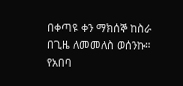በቀጣዩ ቀን ማክሰኞ ከስራ በጊዜ ለመመለስ ወሰንኩ። የአበባ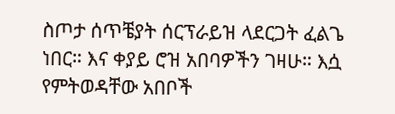ስጦታ ሰጥቼያት ሰርፕራይዝ ላደርጋት ፈልጌ ነበር። እና ቀያይ ሮዝ አበባዎችን ገዛሁ። እሷ የምትወዳቸው አበቦች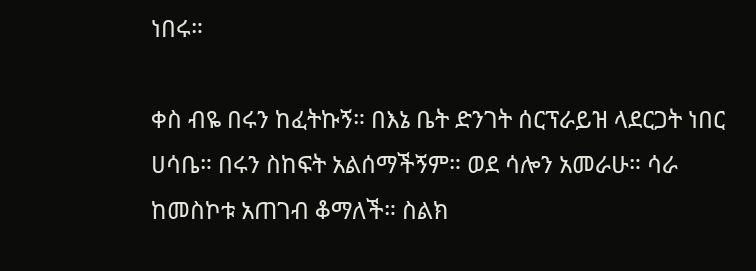ነበሩ።

ቀስ ብዬ በሩን ከፈትኩኝ። በእኔ ቤት ድንገት ሰርፕራይዝ ላደርጋት ነበር ሀሳቤ። በሩን ስከፍት አልሰማችኝም። ወደ ሳሎን አመራሁ። ሳራ ከመስኮቱ አጠገብ ቆማለች። ስልክ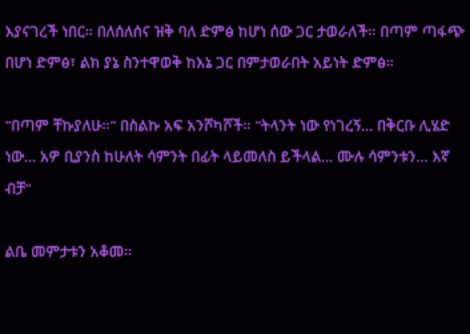እያናገረች ነበር። በለሰለሰና ዝቅ ባለ ድምፅ ከሆነ ሰው ጋር ታወራለች። በጣም ጣፋጭ በሆነ ድምፅ፣ ልክ ያኔ ስንተዋወቅ ከእኔ ጋር በምታወራበት አይነት ድምፅ።

"በጣም ቸኩያለሁ።" በስልኩ አፍ አንሾካሾች። "ትላንት ነው የነገረኝ... በቅርቡ ሊሄድ ነው... አዎ ቢያንስ ከሁለት ሳምንት በፊት ላይመለስ ይችላል... ሙሉ ሳምንቱን... እኛ ብቻ"

ልቤ መምታቱን አቆመ።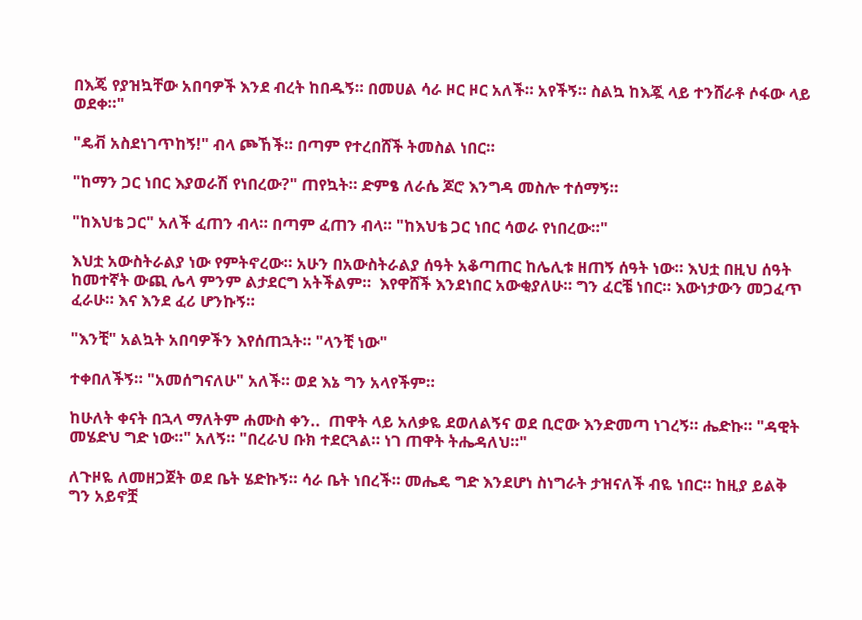በእጄ የያዝኳቸው አበባዎች እንደ ብረት ከበዱኝ። በመሀል ሳራ ዞር ዞር አለች። አየችኝ። ስልኳ ከእጇ ላይ ተንሸራቶ ሶፋው ላይ ወደቀ።"

"ዴቭ አስደነገጥከኝ!" ብላ ጮኸች። በጣም የተረበሸች ትመስል ነበር።

"ከማን ጋር ነበር እያወራሽ የነበረው?" ጠየኳት። ድምፄ ለራሴ ጆሮ እንግዳ መስሎ ተሰማኝ።

"ከእህቴ ጋር" አለች ፈጠን ብላ። በጣም ፈጠን ብላ። "ከእህቴ ጋር ነበር ሳወራ የነበረው።"

እህቷ አውስትራልያ ነው የምትኖረው። አሁን በአውስትራልያ ሰዓት አቆጣጠር ከሌሊቱ ዘጠኝ ሰዓት ነው። እህቷ በዚህ ሰዓት ከመተኛት ውጪ ሌላ ምንም ልታደርግ አትችልም።  እየዋሸች እንደነበር አውቂያለሁ። ግን ፈርቼ ነበር። እውነታውን መጋፈጥ ፈራሁ። እና እንደ ፈሪ ሆንኩኝ።

"እንቺ" አልኳት አበባዎችን እየሰጠኋት። "ላንቺ ነው"

ተቀበለችኝ። "አመሰግናለሁ" አለች። ወደ እኔ ግን አላየችም።

ከሁለት ቀናት በኋላ ማለትም ሐሙስ ቀን..  ጠዋት ላይ አለቃዬ ደወለልኝና ወደ ቢሮው እንድመጣ ነገረኝ። ሔድኩ። "ዳዊት መሄድህ ግድ ነው።" አለኝ። "በረራህ ቡክ ተደርጓል። ነገ ጠዋት ትሔዳለህ።"

ለጉዞዬ ለመዘጋጀት ወደ ቤት ሄድኩኝ። ሳራ ቤት ነበረች። መሔዴ ግድ እንደሆነ ስነግራት ታዝናለች ብዬ ነበር። ከዚያ ይልቅ ግን አይኖቿ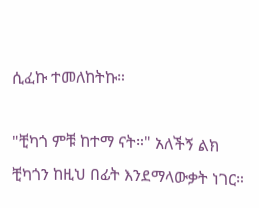ሲፈኩ ተመለከትኩ።

"ቺካጎ ምቹ ከተማ ናት።" አለችኝ ልክ ቺካጎን ከዚህ በፊት እንደማላውቃት ነገር።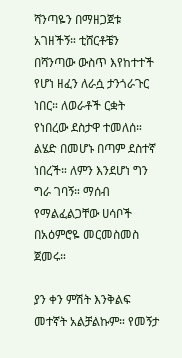ሻንጣዬን በማዘጋጀቱ አገዘችኝ። ቲሸርቶቼን በሻንጣው ውስጥ እየከተተች የሆነ ዘፈን ለራሷ ታንጎራጉር ነበር። ለወራቶች ርቋት የነበረው ደስታዋ ተመለሰ። ልሄድ በመሆኑ በጣም ደስተኛ ነበረች። ለምን እንደሆነ ግን ግራ ገባኝ። ማሰብ የማልፈልጋቸው ሀሳቦች በአዕምሮዬ መርመስመስ ጀመሩ።

ያን ቀን ምሽት እንቅልፍ መተኛት አልቻልኩም። የመኝታ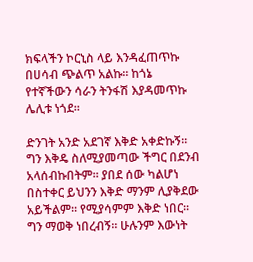ክፍላችን ኮርኒስ ላይ እንዳፈጠጥኩ በሀሳብ ጭልጥ አልኩ። ከጎኔ የተኛችውን ሳራን ትንፋሽ እያዳመጥኩ ሌሊቱ ነጎደ።

ድንገት አንድ አደገኛ እቅድ አቀድኩኝ። ግን እቅዴ ስለሚያመጣው ችግር በደንብ አላሰብኩበትም። ያበደ ሰው ካልሆነ በስተቀር ይህንን እቅድ ማንም ሊያቅደው አይችልም። የሚያሳምም እቅድ ነበር። ግን ማወቅ ነበረብኝ። ሁሉንም እውነት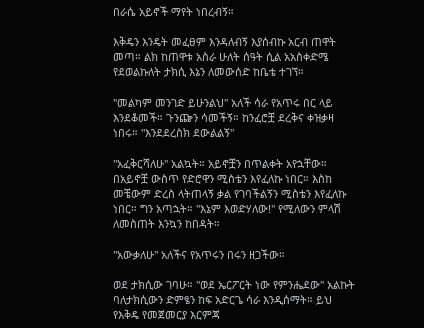በራሴ አይኖች ማየት ነበረብኝ።

እቅዴን እንዴት መፈፀም እንዳለብኝ እያሰብኩ አርብ ጠዋት መጣ። ልክ ከጠዋቱ አስራ ሁለት ሰዓት ሲል አአስቀድሜ የደወልኩለት ታክሲ እኔን ለመውሰድ ከቤቴ ተገኘ።

"መልካም መንገድ ይሁንልህ" አለች ሳራ የአጥሩ በር ላይ እንደቆመች። ጉንጬን ሳመችኝ። ከንፈሮቿ ደረቅና ቀዝቃዛ ነበሩ። "እንደደረስክ ደውልልኝ"

"አፈቅርሻለሁ" አልኳት። አይኖቿን በጥልቀት አየኋቸው። በአይኖቿ ውስጥ የድሮዋን ሚስቴን እየፈለኩ ነበር። እስከ መቼውም ድረስ ላትጠላኝ ቃል የገባችልኝን ሚስቴን እየፈለኩ ነበር። ግን አጣኋት። "እኔም እወድሃለው!" የሚለውን ምላሽ ለመስጠት እንኳን ከበዳት።

"አውቃለሁ" አለችና የአጥሩን በሩን ዘጋችው።

ወደ ታክሲው ገባሁ። "ወደ ኤርፖርት ነው የምንሔደው" አልኩት ባለታክሲውን ድምፄን ከፍ አድርጌ ሳራ እንዲሰማት። ይህ የእቅዴ የመጀመርያ እርምጃ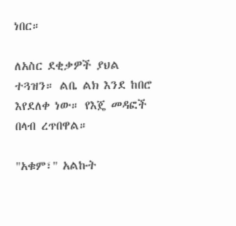ነበር።

ለአስር ደቂቃዎች ያህል ተጓዝን። ልቤ ልክ እንደ ከበሮ እየደለቀ ነው። የእጄ መዳፎች በላብ ረጥበዋል።

"አቁም፣" አልኩት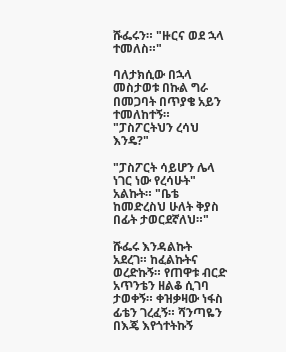ሹፌሩን። "ዙርና ወደ ኋላ ተመለስ።"

ባለታክሲው በኋላ መስታወቱ በኩል ግራ በመጋባት በጥያቄ አይን ተመለከተኝ። "ፓስፖርትህን ረሳህ እንዴ?"

"ፓስፖርት ሳይሆን ሌላ ነገር ነው የረሳሁት" አልኩት። "ቤቴ ከመድረስህ ሁለት ቅያስ በፊት ታወርደኛለህ።"

ሹፌሩ እንዳልኩት አደረገ። ከፈልኩትና ወረድኩኝ። የጠዋቱ ብርድ አጥንቴን ዘልቆ ሲገባ ታወቀኝ። ቀዝቃዛው ነፋስ ፊቴን ገረፈኝ። ሻንጣዬን በእጄ እየጎተትኩኝ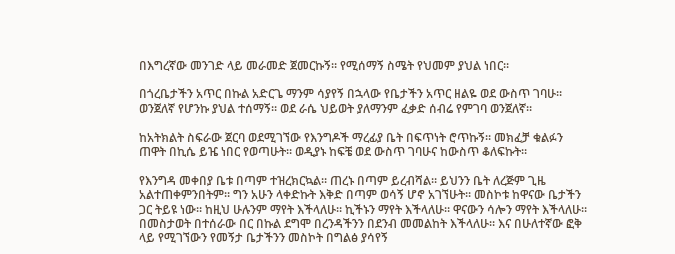በእግረኛው መንገድ ላይ መራመድ ጀመርኩኝ። የሚሰማኝ ስሜት የህመም ያህል ነበር።

በጎረቤታችን አጥር በኩል አድርጌ ማንም ሳያየኝ በኋላው የቤታችን አጥር ዘልዬ ወደ ውስጥ ገባሁ። ወንጀለኛ የሆንኩ ያህል ተሰማኝ። ወደ ራሴ ህይወት ያለማንም ፈቃድ ሰብሬ የምገባ ወንጀለኛ።

ከአትክልት ስፍራው ጀርባ ወደሚገኘው የእንግዶች ማረፊያ ቤት በፍጥነት ሮጥኩኝ። መክፈቻ ቁልፉን ጠዋት በኪሴ ይዤ ነበር የወጣሁት። ወዲያኑ ከፍቼ ወደ ውስጥ ገባሁና ከውስጥ ቆለፍኩት።

የእንግዳ መቀበያ ቤቱ በጣም ተዝረክርኳል። ጠረኑ በጣም ይረብሻል። ይህንን ቤት ለረጅም ጊዜ አልተጠቀምንበትም። ግን አሁን ላቀድኩት እቅድ በጣም ወሳኝ ሆኖ አገኘሁት። መስኮቱ ከዋናው ቤታችን ጋር ትይዩ ነው። ከዚህ ሁሉንም ማየት እችላለሁ። ኪችኑን ማየት እችላለሁ። ዋናውን ሳሎን ማየት እችላለሁ። በመስታወት በተሰራው በር በኩል ደግሞ በረንዳችንን በደንብ መመልከት እችላለሁ። እና በሁለተኛው ፎቅ ላይ የሚገኘውን የመኝታ ቤታችንን መስኮት በግልፅ ያሳየኝ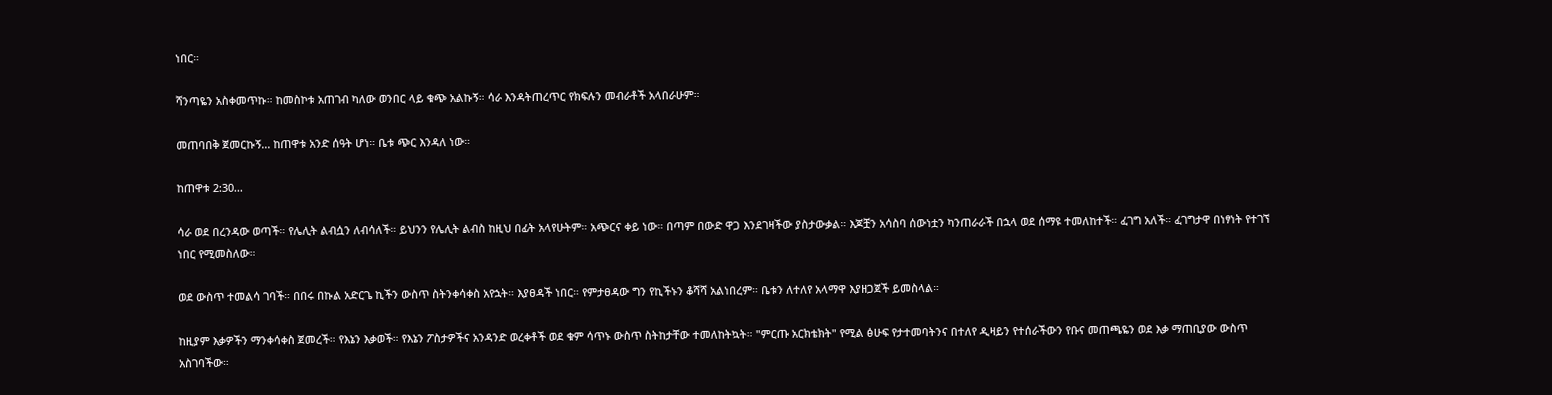ነበር።

ሻንጣዬን አስቀመጥኩ። ከመስኮቱ አጠገብ ካለው ወንበር ላይ ቁጭ አልኩኝ። ሳራ እንዳትጠረጥር የክፍሉን መብራቶች አላበራሁም።

መጠባበቅ ጀመርኩኝ... ከጠዋቱ አንድ ሰዓት ሆነ። ቤቱ ጭር እንዳለ ነው።

ከጠዋቱ 2:30...

ሳራ ወደ በረንዳው ወጣች። የሌሊት ልብሷን ለብሳለች። ይህንን የሌሊት ልብስ ከዚህ በፊት አላየሁትም። አጭርና ቀይ ነው። በጣም በውድ ዋጋ እንደገዛችው ያስታውቃል። እጆቿን አሳስባ ሰውነቷን ካንጠራራች በኋላ ወደ ሰማዩ ተመለከተች። ፈገግ አለች። ፈገግታዋ በነፃነት የተገኘ ነበር የሚመስለው።

ወደ ውስጥ ተመልሳ ገባች። በበሩ በኩል አድርጌ ኪችን ውስጥ ስትንቀሳቀስ አየኋት። እያፀዳች ነበር። የምታፀዳው ግን የኪችኑን ቆሻሻ አልነበረም። ቤቱን ለተለየ አላማዋ እያዘጋጀች ይመስላል።

ከዚያም እቃዎችን ማንቀሳቀስ ጀመረች። የእኔን እቃወች። የእኔን ፖስታዎችና አንዳንድ ወረቀቶች ወደ ቁም ሳጥኑ ውስጥ ስትከታቸው ተመለከትኳት። "ምርጡ አርክቴክት" የሚል ፅሁፍ የታተመባትንና በተለየ ዲዛይን የተሰራችውን የቡና መጠጫዬን ወደ እቃ ማጠቢያው ውስጥ አስገባችው።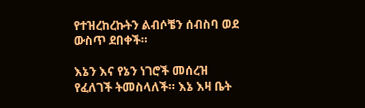የተዝረከረኩትን ልብሶቼን ሰብስባ ወደ ውስጥ ደበቀች።

እኔን እና የኔን ነገሮች መሰረዝ የፈለገች ትመስላለች። እኔ እዛ ቤት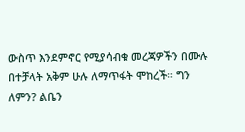ውስጥ እንደምኖር የሚያሳብቁ መረጃዎችን በሙሉ በተቻላት አቅም ሁሉ ለማጥፋት ሞከረች። ግን ለምን? ልቤን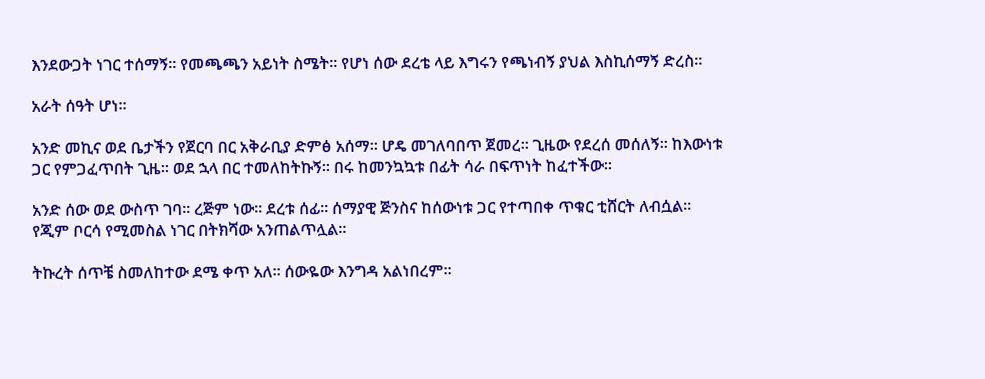እንደውጋት ነገር ተሰማኝ። የመጫጫን አይነት ስሜት። የሆነ ሰው ደረቴ ላይ እግሩን የጫነብኝ ያህል እስኪሰማኝ ድረስ።

አራት ሰዓት ሆነ።

አንድ መኪና ወደ ቤታችን የጀርባ በር አቅራቢያ ድምፅ አሰማ። ሆዴ መገለባበጥ ጀመረ። ጊዜው የደረሰ መሰለኝ። ከእውነቱ ጋር የምጋፈጥበት ጊዜ። ወደ ኋላ በር ተመለከትኩኝ። በሩ ከመንኳኳቱ በፊት ሳራ በፍጥነት ከፈተችው።

አንድ ሰው ወደ ውስጥ ገባ። ረጅም ነው። ደረቱ ሰፊ። ሰማያዊ ጅንስና ከሰውነቱ ጋር የተጣበቀ ጥቁር ቲሸርት ለብሷል። የጂም ቦርሳ የሚመስል ነገር በትክሻው አንጠልጥሏል።

ትኩረት ሰጥቼ ስመለከተው ደሜ ቀጥ አለ። ሰውዬው እንግዳ አልነበረም።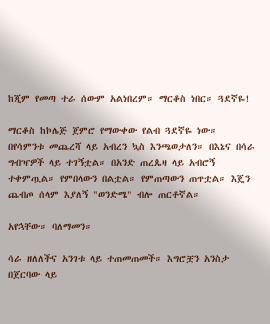ከጂም የመጣ ተራ ሰውም አልነበረም። ማርቆስ ነበር። ጓደኛዬ!

ማርቆስ ከኮሌጅ ጀምሮ የማውቀው የልብ ጓደኛዬ ነው። በየሳምንቱ መጨረሻ ላይ አብረን ኳስ እንጫወታለን። በእኔና በሳራ ግብዣዎች ላይ ተገኝቷል። በአንድ ጠረጴዛ ላይ አብሮኝ ተቀምጧል። የምበላውን በልቷል። የምጠጣውን ጠጥቷል። እጄን ጨብጦ ሰላም እያለኝ "ወንድሜ" ብሎ ጠርቶኛል።

አየኋቸው። ባለማመን።

ሳራ ዘለለችና አንገቱ ላይ ተጠመጠመች። እግሮቿን አንስታ በጀርባው ላይ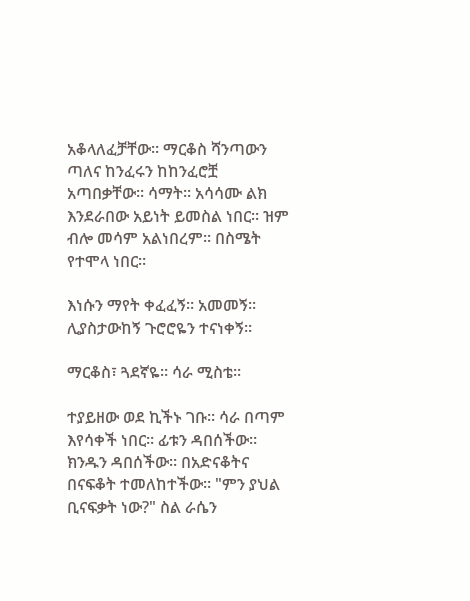አቆላለፈቻቸው። ማርቆስ ሻንጣውን ጣለና ከንፈሩን ከከንፈሮቿ አጣበቃቸው። ሳማት። አሳሳሙ ልክ እንደራበው አይነት ይመስል ነበር። ዝም ብሎ መሳም አልነበረም። በስሜት የተሞላ ነበር።

እነሱን ማየት ቀፈፈኝ። አመመኝ። ሊያስታውከኝ ጉሮሮዬን ተናነቀኝ።

ማርቆስ፣ ጓደኛዬ። ሳራ ሚስቴ።

ተያይዘው ወደ ኪችኑ ገቡ። ሳራ በጣም እየሳቀች ነበር። ፊቱን ዳበሰችው። ክንዱን ዳበሰችው። በአድናቆትና በናፍቆት ተመለከተችው። "ምን ያህል ቢናፍቃት ነው?" ስል ራሴን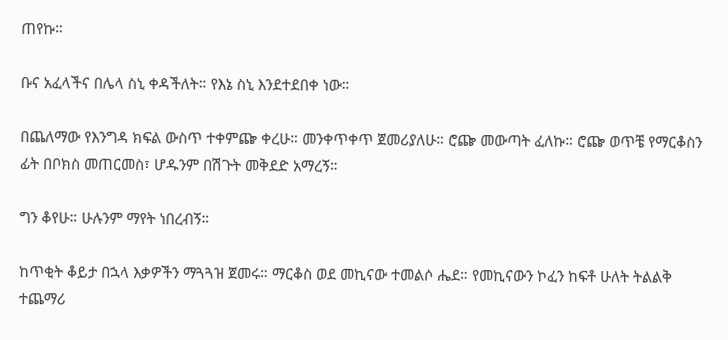ጠየኩ።

ቡና አፈላችና በሌላ ስኒ ቀዳችለት። የእኔ ስኒ እንደተደበቀ ነው።

በጨለማው የእንግዳ ክፍል ውስጥ ተቀምጬ ቀረሁ። መንቀጥቀጥ ጀመሪያለሁ። ሮጬ መውጣት ፈለኩ። ሮጬ ወጥቼ የማርቆስን ፊት በቦክስ መጠርመስ፣ ሆዱንም በሽጉት መቅደድ አማረኝ።

ግን ቆየሁ። ሁሉንም ማየት ነበረብኝ።

ከጥቂት ቆይታ በኋላ እቃዎችን ማጓጓዝ ጀመሩ። ማርቆስ ወደ መኪናው ተመልሶ ሔደ። የመኪናውን ኮፈን ከፍቶ ሁለት ትልልቅ ተጨማሪ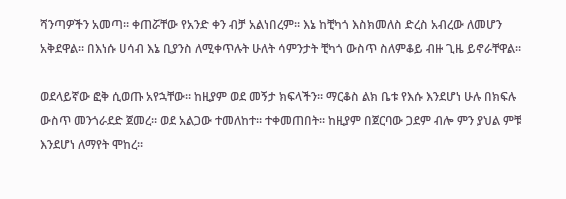ሻንጣዎችን አመጣ። ቀጠሯቸው የአንድ ቀን ብቻ አልነበረም። እኔ ከቺካጎ እስክመለስ ድረስ አብረው ለመሆን አቅደዋል። በእነሱ ሀሳብ እኔ ቢያንስ ለሚቀጥሉት ሁለት ሳምንታት ቺካጎ ውስጥ ስለምቆይ ብዙ ጊዜ ይኖራቸዋል።

ወደላይኛው ፎቅ ሲወጡ አየኋቸው። ከዚያም ወደ መኝታ ክፍላችን። ማርቆስ ልክ ቤቱ የእሱ እንደሆነ ሁሉ በክፍሉ ውስጥ መንጎራደድ ጀመረ። ወደ አልጋው ተመለከተ። ተቀመጠበት። ከዚያም በጀርባው ጋደም ብሎ ምን ያህል ምቹ እንደሆነ ለማየት ሞከረ።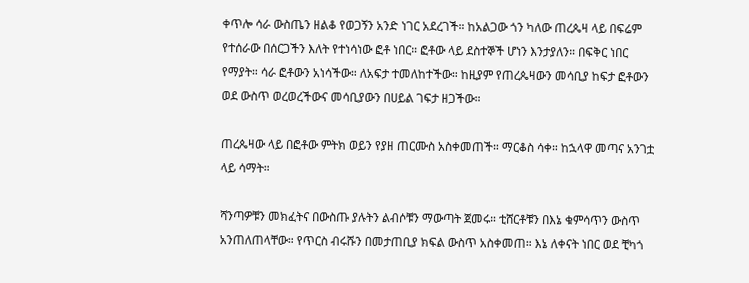ቀጥሎ ሳራ ውስጤን ዘልቆ የወጋኝን አንድ ነገር አደረገች። ከአልጋው ጎን ካለው ጠረጴዛ ላይ በፍሬም የተሰራው በሰርጋችን እለት የተነሳነው ፎቶ ነበር። ፎቶው ላይ ደስተኞች ሆነን እንታያለን። በፍቅር ነበር የማያት። ሳራ ፎቶውን አነሳችው። ለአፍታ ተመለከተችው። ከዚያም የጠረጴዛውን መሳቢያ ከፍታ ፎቶውን ወደ ውስጥ ወረወረችውና መሳቢያውን በሀይል ገፍታ ዘጋችው።

ጠረጴዛው ላይ በፎቶው ምትክ ወይን የያዘ ጠርሙስ አስቀመጠች። ማርቆስ ሳቀ። ከኋላዋ መጣና አንገቷ ላይ ሳማት።

ሻንጣዎቹን መክፈትና በውስጡ ያሉትን ልብሶቹን ማውጣት ጀመሩ። ቲሸርቶቹን በእኔ ቁምሳጥን ውስጥ አንጠለጠላቸው። የጥርስ ብሩሹን በመታጠቢያ ክፍል ውስጥ አስቀመጠ። እኔ ለቀናት ነበር ወደ ቺካጎ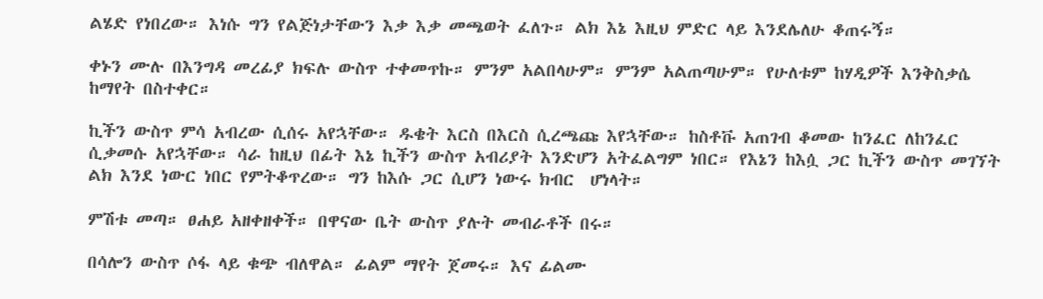ልሄድ የነበረው። እነሱ ግን የልጅነታቸውን እቃ እቃ መጫወት ፈለጉ። ልክ እኔ እዚህ ምድር ላይ እንደሌለሁ ቆጠሩኝ።

ቀኑን ሙሉ በእንግዳ መረፊያ ክፍሉ ውስጥ ተቀመጥኩ። ምንም አልበላሁም። ምንም አልጠጣሁም። የሁለቱም ከሃዲዎች እንቅስቃሴ ከማየት በስተቀር።

ኪችን ውስጥ ምሳ አብረው ሲሰሩ አየኋቸው። ዱቄት እርስ በእርስ ሲረጫጩ እየኋቸው። ከስቶቩ አጠገብ ቆመው ከንፈር ለከንፈር ሲቃመሱ አየኋቸው። ሳራ ከዚህ በፊት እኔ ኪችን ውስጥ አብሪያት እንድሆን አትፈልግም ነበር። የእኔን ከእሷ ጋር ኪችን ውስጥ መገኘት ልክ እንደ ነውር ነበር የምትቆጥረው። ግን ከእሱ ጋር ሲሆን ነውሩ ክብር  ሆነላት።

ምሽቱ መጣ። ፀሐይ አዘቀዘቀች። በዋናው ቤት ውስጥ ያሉት መብራቶች በሩ።

በሳሎን ውስጥ ሶፋ ላይ ቁጭ ብለዋል። ፊልም ማየት ጀመሩ። እና ፊልሙ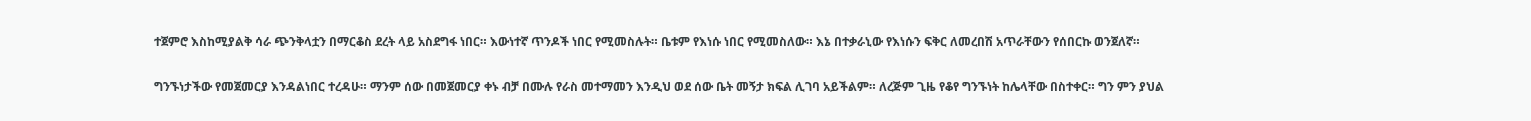ተጀምሮ እስከሚያልቅ ሳራ ጭንቅላቷን በማርቆስ ደረት ላይ አስደግፋ ነበር። እውነተኛ ጥንዶች ነበር የሚመስሉት። ቤቱም የእነሱ ነበር የሚመስለው። እኔ በተቃራኒው የእነሱን ፍቅር ለመረበሽ አጥራቸውን የሰበርኩ ወንጀለኛ።

ግንኙነታችው የመጀመርያ እንዳልነበር ተረዳሁ። ማንም ሰው በመጀመርያ ቀኑ ብቻ በሙሉ የራስ መተማመን እንዲህ ወደ ሰው ቤት መኝታ ክፍል ሊገባ አይችልም። ለረጅም ጊዜ የቆየ ግንኙነት ከሌላቸው በስተቀር። ግን ምን ያህል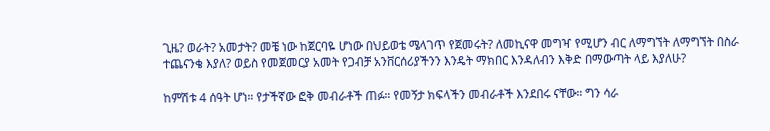ጊዜ? ወራት? አመታት? መቼ ነው ከጀርባዬ ሆነው በህይወቴ ሜላገጥ የጀመሩት? ለመኪናዋ መግዣ የሚሆን ብር ለማግኘት ለማግኘት በስራ ተጨናንቄ እያለ? ወይስ የመጀመርያ አመት የጋብቻ አንቨርሰሪያችንን እንዴት ማክበር እንዳለብን እቅድ በማውጣት ላይ እያለሁ?

ከምሽቱ 4 ሰዓት ሆነ። የታችኛው ፎቅ መብራቶች ጠፉ። የመኝታ ክፍላችን መብራቶች እንደበሩ ናቸው። ግን ሳራ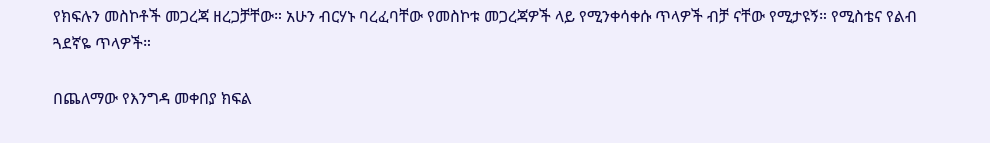የክፍሉን መስኮቶች መጋረጃ ዘረጋቻቸው። አሁን ብርሃኑ ባረፈባቸው የመስኮቱ መጋረጃዎች ላይ የሚንቀሳቀሱ ጥላዎች ብቻ ናቸው የሚታዩኝ። የሚስቴና የልብ ጓደኛዬ ጥላዎች።

በጨለማው የእንግዳ መቀበያ ክፍል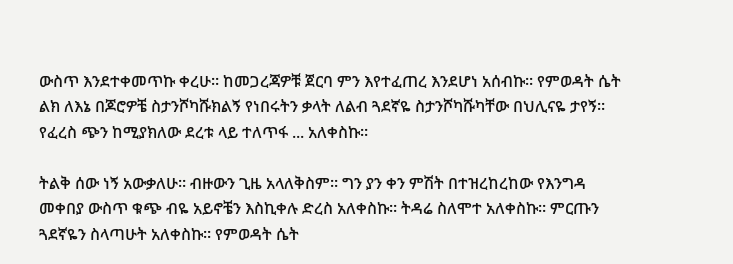ውስጥ እንደተቀመጥኩ ቀረሁ። ከመጋረጃዎቹ ጀርባ ምን እየተፈጠረ እንደሆነ አሰብኩ። የምወዳት ሴት ልክ ለእኔ በጆሮዎቼ ስታንሾካሹክልኝ የነበሩትን ቃላት ለልብ ጓደኛዬ ስታንሾካሹካቸው በህሊናዬ ታየኝ። የፈረስ ጭን ከሚያክለው ደረቱ ላይ ተለጥፋ ... አለቀስኩ።

ትልቅ ሰው ነኝ አውቃለሁ። ብዙውን ጊዜ አላለቅስም። ግን ያን ቀን ምሽት በተዝረከረከው የእንግዳ መቀበያ ውስጥ ቁጭ ብዬ አይኖቼን እስኪቀሉ ድረስ አለቀስኩ። ትዳሬ ስለሞተ አለቀስኩ። ምርጡን ጓደኛዬን ስላጣሁት አለቀስኩ። የምወዳት ሴት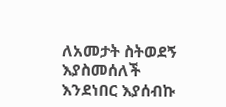ለአመታት ስትወደኝ እያስመሰለች እንደነበር እያሰብኩ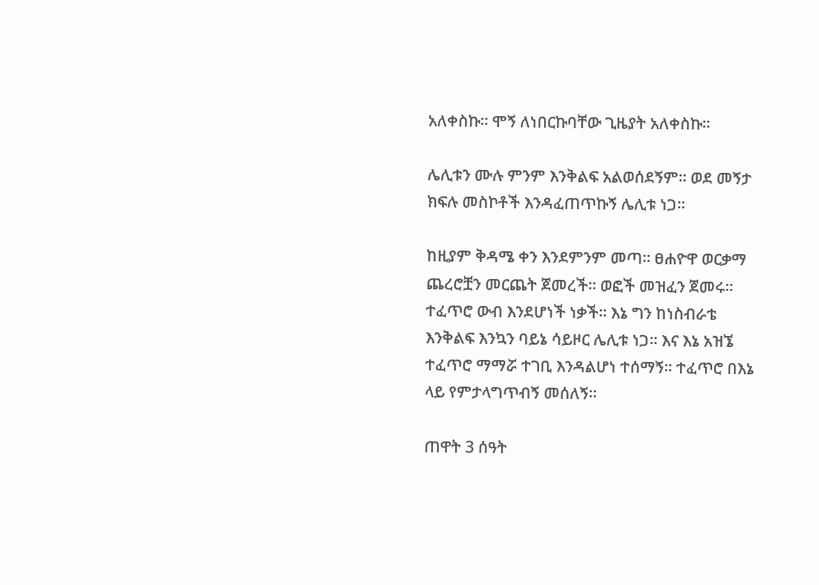አለቀስኩ። ሞኝ ለነበርኩባቸው ጊዜያት አለቀስኩ።

ሌሊቱን ሙሉ ምንም እንቅልፍ አልወሰደኝም። ወደ መኝታ ክፍሉ መስኮቶች እንዳፈጠጥኩኝ ሌሊቱ ነጋ።

ከዚያም ቅዳሜ ቀን እንደምንም መጣ። ፀሐዮዋ ወርቃማ ጨረሮቿን መርጨት ጀመረች። ወፎች መዝፈን ጀመሩ። ተፈጥሮ ውብ እንደሆነች ነቃች። እኔ ግን ከነስብራቴ እንቅልፍ እንኳን ባይኔ ሳይዞር ሌሊቱ ነጋ። እና እኔ አዝኜ ተፈጥሮ ማማሯ ተገቢ እንዳልሆነ ተሰማኝ። ተፈጥሮ በእኔ ላይ የምታላግጥብኝ መሰለኝ።

ጠዋት 3 ሰዓት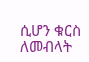ሲሆን ቁርስ ለመብላት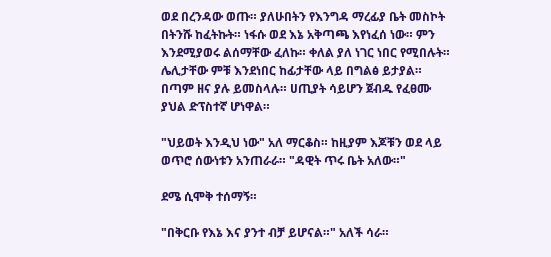ወደ በረንዳው ወጡ። ያለሁበትን የእንግዳ ማረፊያ ቤት መስኮት በትንሹ ከፈትኩት። ነፋሱ ወደ እኔ አቅጣጫ እየነፈሰ ነው። ምን እንደሚያወሩ ልሰማቸው ፈለኩ። ቀለል ያለ ነገር ነበር የሚበሉት። ሌሊታቸው ምቹ እንደነበር ከፊታቸው ላይ በግልፅ ይታያል። በጣም ዘና ያሉ ይመስላሉ። ሀጢያት ሳይሆን ጀብዱ የፈፀሙ ያህል ድፕስተኛ ሆነዋል።

"ህይወት እንዲህ ነው" አለ ማርቆስ። ከዚያም እጆቹን ወደ ላይ ወጥሮ ሰውነቱን አንጠራራ። "ዳዊት ጥሩ ቤት አለው።"

ደሜ ሲሞቅ ተሰማኝ።

"በቅርቡ የእኔ እና ያንተ ብቻ ይሆናል።" አለች ሳራ።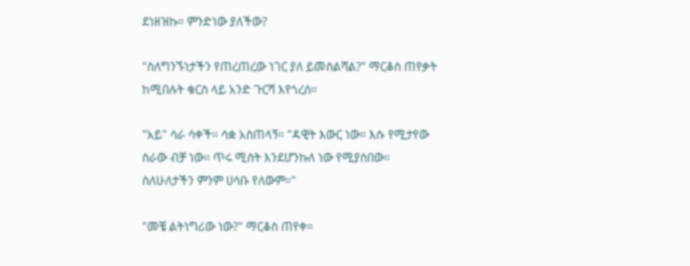ደነዘዝኩ። ምንድነው ያለችው?

"ስለግንኙነታችን የጠረጠረው ነገር ያለ ይመስልሻል?" ማርቆስ ጠየቃት ከሚበሉት ቁርስ ላይ አንድ ጉርሻ እየጎረሰ።

"አይ" ሳራ ሳቀች። ሳቋ አስጠላኝ። "ዳዊት እውር ነው። እሱ የሚታየው ስራው ብቻ ነው። ጥሩ ሚስት እንደሆንኩለ ነው የሚያስበው። ስለሁለታችን ምንም ሀሳቡ የለውም።"

"መቼ ልትነግሪው ነው?" ማርቆስ ጠየቀ።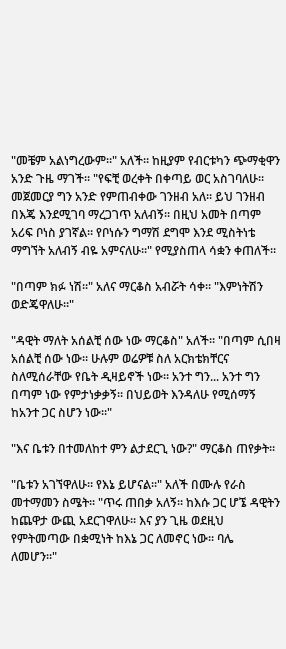"መቼም አልነግረውም።" አለች። ከዚያም የብርቱካን ጭማቂዋን አንድ ጉዜ ማገች። "የፍቺ ወረቀት በቀጣይ ወር አስገባለሁ። መጀመርያ ግን አንድ የምጠብቀው ገንዘብ አለ። ይህ ገንዘብ በእጄ እንደሚገባ ማረጋገጥ አለብኝ። በዚህ አመት በጣም አሪፍ ቦነስ ያገኛል። የቦነሱን ግማሽ ደግሞ እንደ ሚስትነቴ ማግኘት አለብኝ ብዬ አምናለሁ።" የሚያስጠላ ሳቋን ቀጠለች።

"በጣም ክፉ ነሽ።" አለና ማርቆስ አብሯት ሳቀ። "እምነትሽን ወድጄዋለሁ።"

"ዳዊት ማለት አሰልቺ ሰው ነው ማርቆስ" አለች። "በጣም ሲበዛ አሰልቺ ሰው ነው። ሁሉም ወሬዎቹ ስለ አርክቴክቸርና ስለሚሰራቸው የቤት ዲዛይኖች ነው። አንተ ግን... አንተ ግን በጣም ነው የምታነቃቃኝ። በህይወት እንዳለሁ የሚሰማኝ ከአንተ ጋር ስሆን ነው።"

"እና ቤቱን በተመለከተ ምን ልታደርጊ ነው?" ማርቆስ ጠየቃት።

"ቤቱን አገኘዋለሁ። የእኔ ይሆናል።" አለች በሙሉ የራስ መተማመን ስሜት። "ጥሩ ጠበቃ አለኝ። ከእሱ ጋር ሆኜ ዳዊትን ከጨዋታ ውጪ አደርገዋለሁ። እና ያን ጊዜ ወደዚህ የምትመጣው በቋሚነት ከእኔ ጋር ለመኖር ነው። ባሌ ለመሆን።"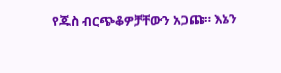የጁስ ብርጭቆዎቻቸውን አጋጩ። እኔን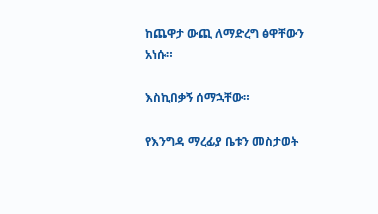ከጨዋታ ውጪ ለማድረግ ፅዋቸውን አነሱ።

እስኪበቃኝ ሰማኋቸው።

የእንግዳ ማረፊያ ቤቱን መስታወት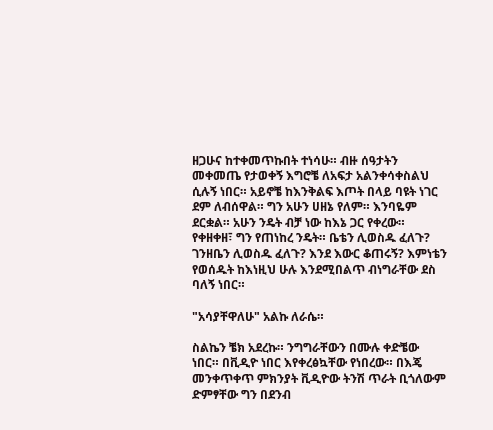ዘጋሁና ከተቀመጥኩበት ተነሳሁ። ብዙ ሰዓታትን መቀመጤ የታወቀኝ እግሮቼ ለአፍታ አልንቀሳቀስልህ ሲሉኝ ነበር። አይኖቼ ከእንቅልፍ እጦት በላይ ባዩት ነገር ደም ለብሰዋል። ግን አሁን ሀዘኔ የለም። እንባዬም ደርቋል። አሁን ንዴት ብቻ ነው ከእኔ ጋር የቀረው። የቀዘቀዘ፣ ግን የጠነከረ ንዴት። ቤቴን ሊወስዱ ፈለጉ? ገንዘቤን ሊወስዱ ፈለጉ? እንደ እውር ቆጠሩኝ? እምነቴን የወሰዱት ከእነዚህ ሁሉ እንደሚበልጥ ብነግራቸው ደስ ባለኝ ነበር።

"አሳያቸዋለሁ" አልኩ ለራሴ።

ስልኬን ቼክ አደረኩ። ንግግራቸውን በሙሉ ቀድቼው ነበር። በቪዲዮ ነበር እየቀረፅኳቸው የነበረው። በእጄ መንቀጥቀጥ ምክንያት ቪዲዮው ትንሽ ጥራት ቢጎለውም ድምፃቸው ግን በደንብ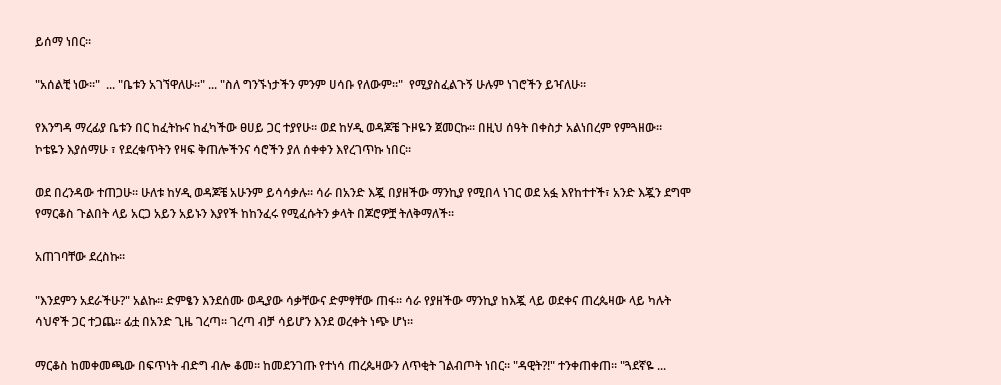ይሰማ ነበር።

"አሰልቺ ነው።"  ... "ቤቱን አገኘዋለሁ።" ... "ስለ ግንኙነታችን ምንም ሀሳቡ የለውም።"  የሚያስፈልጉኝ ሁሉም ነገሮችን ይዣለሁ።

የእንግዳ ማረፊያ ቤቱን በር ከፈትኩና ከፈካችው ፀሀይ ጋር ተያየሁ። ወደ ከሃዲ ወዳጆቼ ጉዞዬን ጀመርኩ። በዚህ ሰዓት በቀስታ አልነበረም የምጓዘው። ኮቴዬን እያሰማሁ ፣ የደረቁጥትን የዛፍ ቅጠሎችንና ሳሮችን ያለ ሰቀቀን እየረገጥኩ ነበር።

ወደ በረንዳው ተጠጋሁ። ሁለቱ ከሃዲ ወዳጆቼ አሁንም ይሳሳቃሉ። ሳራ በአንድ እጇ በያዘችው ማንኪያ የሚበላ ነገር ወደ አፏ እየከተተች፣ አንድ እጇን ደግሞ የማርቆስ ጉልበት ላይ አርጋ አይን አይኑን እያየች ከከንፈሩ የሚፈሱትን ቃላት በጆሮዎቿ ትለቅማለች።

አጠገባቸው ደረስኩ።

"እንደምን አደራችሁ?" አልኩ። ድምፄን እንደሰሙ ወዲያው ሳቃቸውና ድምፃቸው ጠፋ። ሳራ የያዘችው ማንኪያ ከእጇ ላይ ወደቀና ጠረጴዛው ላይ ካሉት ሳህኖች ጋር ተጋጨ። ፊቷ በአንድ ጊዜ ገረጣ። ገረጣ ብቻ ሳይሆን እንደ ወረቀት ነጭ ሆነ።

ማርቆስ ከመቀመጫው በፍጥነት ብድግ ብሎ ቆመ። ከመደንገጡ የተነሳ ጠረጴዛውን ለጥቂት ገልብጦት ነበር። "ዳዊት?!" ተንቀጠቀጠ። "ጓደኛዬ ...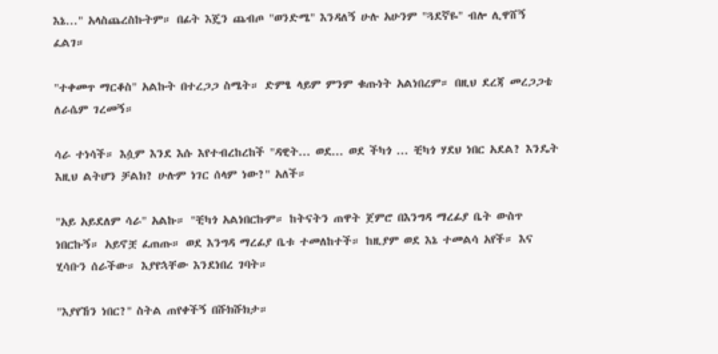እኔ..." አላስጨረስኩትም። በፊት እጄን ጨብጦ "ወንድሜ" እንዳለኝ ሁሉ አሁንም "ጓደኛዬ" ብሎ ሊዋሸኝ ፈልገ።

"ተቀመጥ ማርቆስ" አልኩት በተረጋጋ ስሜት። ድምፄ ላይም ምንም ቁጡነት አልነበረም። በዚህ ደረጃ መረጋጋቴ ለራሴም ገረመኝ።

ሳራ ተነሳች። እሷም እንደ እሱ እየተብረከረከች "ዳዊት... ወደ... ወደ ችካጎ ... ቺካጎ ሃደህ ነበር አደል? እንዴት እዚህ ልትሆን ቻልክ? ሁሉም ነገር ሰላም ነው?" አለች።

"አይ አይደለም ሳራ" አልኩ። "ቺካጎ አልነበርኩም። ከትናትን ጠዋት ጀምሮ በእንግዳ ማረፊያ ቤት ውስጥ ነበርኩኝ። አይኖቿ ፈጠጡ። ወደ እንግዳ ማረፊያ ቤቱ ተመለከተች። ከዚያም ወደ እኔ ተመልሳ አየች። እና ሂሳቡን ሰራችው። እያየኋቸው እንደነበረ ገባት።

"እያየኸን ነበር?" ስትል ጠየቀችኝ በሹክሹክታ።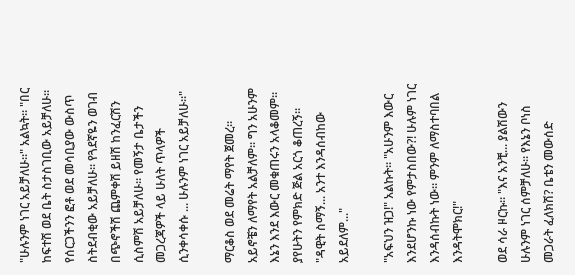"ሁሉንም ነገር አይቻለሁ።" አልኳት። "በር ከፍተሽ ወደ ቤት ስታስገቢው አይቻለሁ። የሰርጋችንን ፎቶ ወደ መሳቢያው ውስጥ ስትደብቂው አይቻለሁ። የጓደኛዬን ወገብ በጭኖችሽ ጨምቀሽ ይዘሽ ከንፈርሽን ሲስምሽ አይቻለሁ። የመኝታ ቤታችን መጋረጃዎች ላይ ሁለት ጥላዎች ሲንቀሳቀሱ ... ሁሉንም ነገር አይቻለሁ።"

ማርቆስ ወደ መሬት ማየት ጀመረ። አይኖቼን ለማየት አልቻለም። ግን አሁንም እኔን እንደ እውር መቁጠሩን አላቆመም። ያየሁትን የምክድ ጅል አርጎ ቆጠረኝ። "ዳዊት ስማኝ... አንተ እንዳሰብከው አይደለም..."

"አፍህን ዝጋ!" አልኩት። "አሁንም እውር እንደሆንኩ ነው የምታስበው?! ሁሉም ነገር እንዳሰብኩት ነው። ምንም ለማስተባበል እንዳትሞክር!"

ወደ ሳራ ዞርኩ። "እና አንቺ... ያልሽውን ሁሉንም ነገር ሰምቻለሁ። የእኔን ቦነስ መጋራት ፈለክሽ? ቤቴን መውሰድ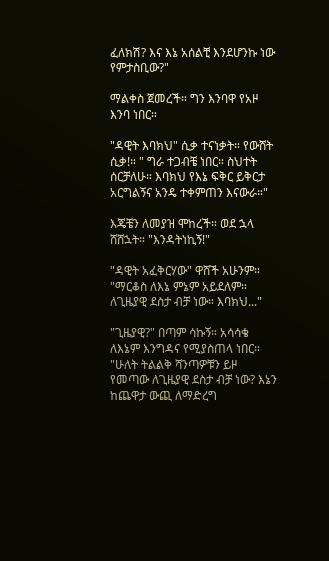ፈለክሽ? እና እኔ አሰልቺ እንደሆንኩ ነው የምታስቢው?"

ማልቀስ ጀመረች። ግን እንባዋ የአዞ እንባ ነበር።

"ዳዊት እባክህ" ሲቃ ተናነቃት። የውሸት ሲቃ!። " ግራ ተጋብቼ ነበር። ስህተት ሰርቻለሁ። እባክህ የእኔ ፍቅር ይቅርታ አርግልኝና አንዴ ተቀምጠን እናውራ።"

እጄቼን ለመያዝ ሞከረች። ወደ ኋላ ሸሸኋት። "እንዳትነኪኝ!"

"ዳዊት አፈቅርሃው" ዋሸች አሁንም። "ማርቆስ ለእኔ ምኔም አይደለም። ለጊዜያዊ ደስታ ብቻ ነው። እባክህ..."

"ጊዜያዊ?" በጣም ሳኩኝ። አሳሳቄ ለእኔም እንግዳና የሚያስጠላ ነበር። "ሁለት ትልልቅ ሻንጣዎቹን ይዞ የመጣው ለጊዜያዊ ደስታ ብቻ ነው? እኔን ከጨዋታ ውጪ ለማድረግ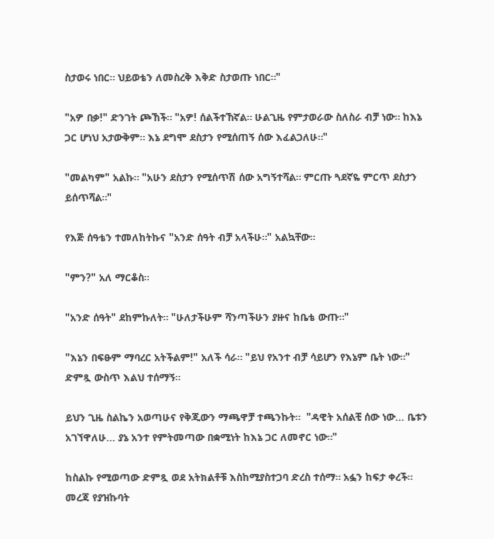ስታወሩ ነበር። ህይወቴን ለመስረቅ እቅድ ስታወጡ ነበር።"

"አዎ በቃ!" ድንገት ጮኸች። "አዎ! ሰልችተኸኛል። ሁልጊዜ የምታወራው ስለስራ ብቻ ነው። ከእኔ ጋር ሆነህ አታውቅም። እኔ ደግሞ ደስታን የሚሰጠኝ ሰው እፈልጋለሁ።"

"መልካም" አልኩ። "አሁን ደስታን የሚሰጥሽ ሰው አግኝተሻል። ምርጡ ጓደኛዬ ምርጥ ደስታን ይሰጥሻል።"

የእጅ ሰዓቴን ተመለከትኩና "አንድ ሰዓት ብቻ አላችሁ።" አልኳቸው።

"ምን?" አለ ማርቆስ።

"አንድ ሰዓት" ደከምኩለት። "ሁለታችሁም ሻንጣችሁን ያዙና ከቤቴ ውጡ።"

"እኔን በፍፁም ማባረር አትችልም!" አለች ሳራ። "ይህ የአንተ ብቻ ሳይሆን የእኔም ቤት ነው።" ድምጿ ውስጥ እልህ ተሰማኝ።

ይህን ጊዜ ስልኬን አወጣሁና የቅጂውን ማጫዋቻ ተጫንኩት።  "ዳዊት አሰልቺ ሰው ነው... ቤቱን አገኘዋለሁ... ያኔ አንተ የምትመጣው በቋሚነት ከእኔ ጋር ለመኖር ነው።"

ከስልኩ የሚወጣው ድምጿ ወደ አትክልቶቹ እስከሚያስተጋባ ድረስ ተሰማ። አፏን ከፍታ ቀረች። መረጃ የያዝኩባት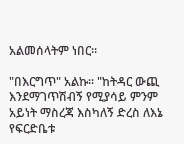አልመሰላትም ነበር።

"በእርግጥ" አልኩ። "ከትዳር ውጪ እንደማገጥሽብኝ የሚያሳይ ምንም አይነት ማስረጃ እስካለኝ ድረስ ለእኔ የፍርድቤቱ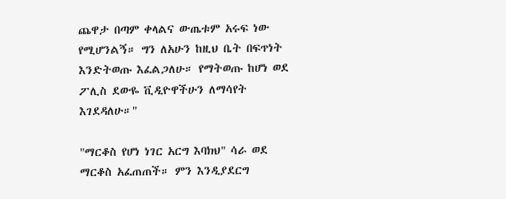ጨዋታ በጣም ቀላልና ውጤቱም አሩፍ ነው የሚሆንልኝ። ግን ለአሁን ከዚህ ቤት በፍጥነት እንድትወጡ እፈልጋለሁ። የማትወጡ ከሆነ ወደ ፖሊስ ደውዬ ቪዲዮዋችሁን ለማሳየት እገደዳለሁ።"

"ማርቆስ የሆነ ነገር አርግ እባክህ" ሳራ ወደ ማርቆስ አፈጠጠች። ምን እንዲያደርግ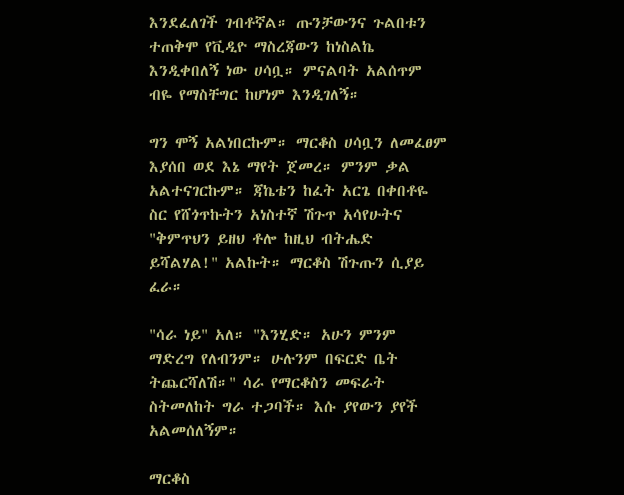እንደፈለገች ገብቶኛል። ጡንቻውንና ጉልበቱን ተጠቅሞ የቪዲዮ ማስረጃውን ከነስልኬ እንዲቀበለኝ ነው ሀሳቧ። ምናልባት አልሰጥም ብዬ የማስቸግር ከሆነም እንዲገለኝ።

ግን ሞኝ አልነበርኩም። ማርቆስ ሀሳቧን ለመፈፀም እያሰበ ወደ እኔ ማየት ጀመረ። ምንም ቃል አልተናገርኩም። ጃኬቴን ከፈት አርጌ በቀበቶዬ ስር የሸጎጥኩትን አነስተኛ ሽጉጥ አሳየሁትና "ቅምጥህን ይዘህ ቶሎ ከዚህ ብትሔድ ይሻልሃል!" አልኩት። ማርቆስ ሽጉጡን ሲያይ ፈራ።

"ሳራ ነይ" አለ። "እንሂድ። አሁን ምንም ማድረግ የለብንም። ሁሉንም በፍርድ ቤት ትጨርሻለሽ።" ሳራ የማርቆስን መፍራት ስትመለከት ግራ ተጋባች። እሱ ያየውን ያየች አልመሰለኝም።

ማርቆስ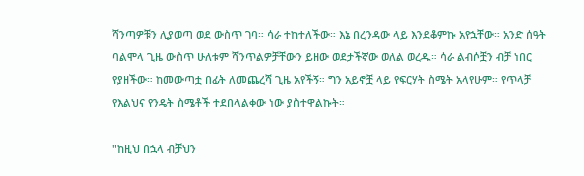ሻንጣዎቹን ሊያወጣ ወደ ውስጥ ገባ። ሳራ ተከተለችው። እኔ በረንዳው ላይ እንደቆምኩ አየኋቸው። አንድ ሰዓት ባልሞላ ጊዜ ውስጥ ሁለቱም ሻንጥልዎቻቸውን ይዘው ወደታችኛው ወለል ወረዱ። ሳራ ልብሶቿን ብቻ ነበር የያዘችው። ከመውጣቷ በፊት ለመጨረሻ ጊዜ አየችኝ። ግን አይኖቿ ላይ የፍርሃት ስሜት አላየሁም። የጥላቻ የእልህና የንዴት ስሜቶች ተደበላልቀው ነው ያስተዋልኩት።

"ከዚህ በኋላ ብቻህን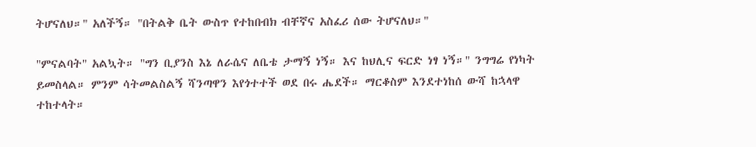ትሆናለህ።" አለችኝ። "በትልቅ ቤት ውስጥ የተከበብክ ብቸኛና አስፈሪ ሰው ትሆናለህ።"

"ምናልባት" አልኳት። "ግን ቢያንስ እኔ ለራሴና ለቤቴ ታማኝ ነኝ። እና ከህሊና ፍርድ ነፃ ነኝ።" ንግግሬ የነካት ይመስላል። ምንም ሳትመልስልኝ ሻንጣዋን እየጎተተች ወደ በሩ ሔደች። ማርቆስም እንደተነከሰ ውሻ ከኋላዋ ተከተላት።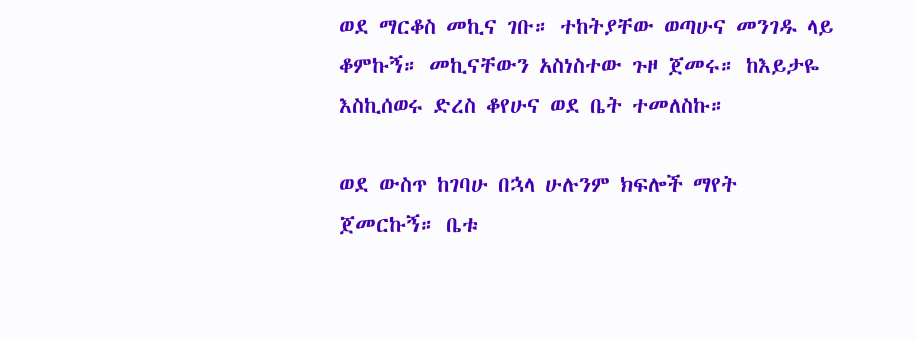ወደ ማርቆስ መኪና ገቡ። ተከትያቸው ወጣሁና መንገዱ ላይ ቆምኩኝ። መኪናቸውን አስነስተው ጉዞ ጀመሩ። ከእይታዬ እስኪሰወሩ ድረስ ቆየሁና ወደ ቤት ተመለስኩ።

ወደ ውስጥ ከገባሁ በኋላ ሁሉንም ክፍሎች ማየት ጀመርኩኝ። ቤቱ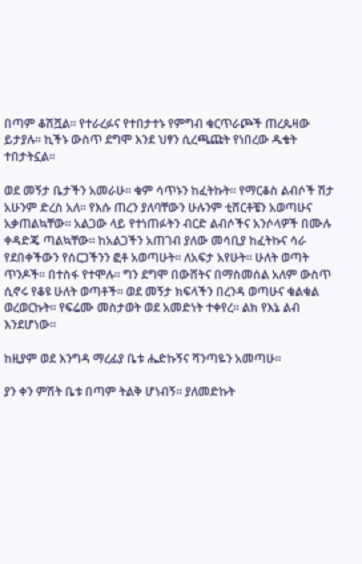በጣም ቆሽሿል። የተራረፉና የተበታተኑ የምግብ ቁርጥራጮች ጠረጴዛው ይታያሉ። ኪችኑ ውስጥ ደግሞ እንደ ህፃን ሲረጫጩት የነበረው ዱቄት ተበታትኗል።

ወደ መኝታ ቤታችን አመራሁ። ቁም ሳጥኑን ከፈትኩት። የማርቆስ ልብሶች ሽታ አሁንም ድረስ አለ። የእሱ ጠረን ያለባቸውን ሁሉንም ቲሸርቶቼን አወጣሁና አቃጠልኳቸው። አልጋው ላይ የተነጠፉትን ብርድ ልብሶችና አንሶላዎች በሙሉ ቀዳድጄ ጣልኳቸው። ከአልጋችን አጠገብ ያለው መሳቢያ ከፈትኩና ሳራ የደበቀችውን የሰርጋችንን ፎቶ አወጣሁት። ለአፍታ አየሁት። ሁለት ወጣት ጥንዶች። በተስፋ የተሞሉ። ግን ደግሞ በውሸትና በማስመሰል አለም ውስጥ ሲኖሩ የቆዩ ሁለት ወጣቶች። ወደ መኝታ ክፍላችን በረንዳ ወጣሁና ቁልቁል ወረወርኩት። የፍሬሙ መስታወት ወደ አመድነት ተቀየረ። ልክ የእኔ ልብ እንደሆነው።

ከዚያም ወደ እንግዳ ማረፊያ ቤቱ ሔድኩኝና ሻንጣዬን አመጣሁ።

ያን ቀን ምሽት ቤቱ በጣም ትልቅ ሆነብኝ። ያለመድኩት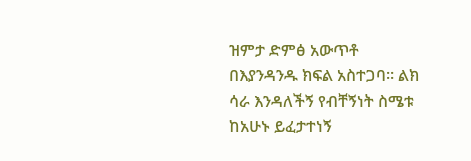ዝምታ ድምፅ አውጥቶ በእያንዳንዱ ክፍል አስተጋባ። ልክ ሳራ እንዳለችኝ የብቸኝነት ስሜቱ ከአሁኑ ይፈታተነኝ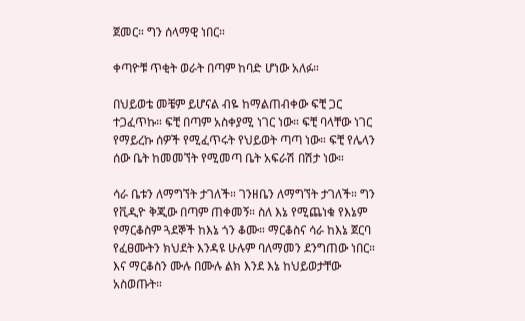ጀመር። ግን ሰላማዊ ነበር።

ቀጣዮቹ ጥቂት ወራት በጣም ከባድ ሆነው አለፉ።

በህይወቴ መቼም ይሆናል ብዬ ከማልጠብቀው ፍቺ ጋር ተጋፈጥኩ። ፍቺ በጣም አስቀያሚ ነገር ነው። ፍቺ ባላቸው ነገር የማይረኩ ሰዎች የሚፈጥሩት የህይወት ጣጣ ነው። ፍቺ የሌላን ሰው ቤት ከመመኘት የሚመጣ ቤት አፍራሽ በሽታ ነው።

ሳራ ቤቱን ለማግኘት ታገለች። ገንዘቤን ለማግኘት ታገለች። ግን የቪዲዮ ቅጂው በጣም ጠቀመኝ። ስለ እኔ የሚጨነቁ የእኔም የማርቆስም ጓደኞች ከእኔ ጎን ቆሙ። ማርቆስና ሳራ ከእኔ ጀርባ የፈፀሙትን ክህደት እንዳዩ ሁሉም ባለማመን ደንግጠው ነበር። እና ማርቆስን ሙሉ በሙሉ ልክ እንደ እኔ ከህይወታቸው አስወጡት።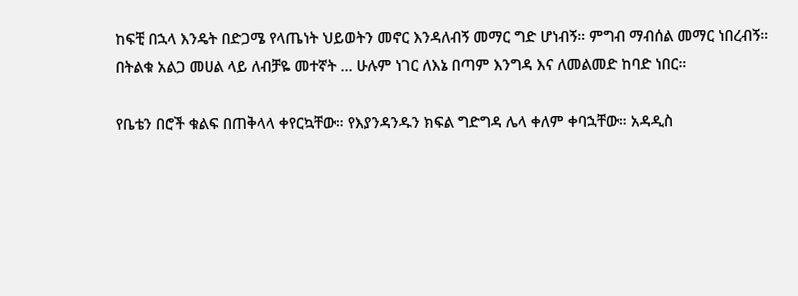ከፍቺ በኋላ እንዴት በድጋሜ የላጤነት ህይወትን መኖር እንዳለብኝ መማር ግድ ሆነብኝ። ምግብ ማብሰል መማር ነበረብኝ። በትልቁ አልጋ መሀል ላይ ለብቻዬ መተኛት ... ሁሉም ነገር ለእኔ በጣም እንግዳ እና ለመልመድ ከባድ ነበር።

የቤቴን በሮች ቁልፍ በጠቅላላ ቀየርኳቸው። የእያንዳንዱን ክፍል ግድግዳ ሌላ ቀለም ቀባኋቸው። አዳዲስ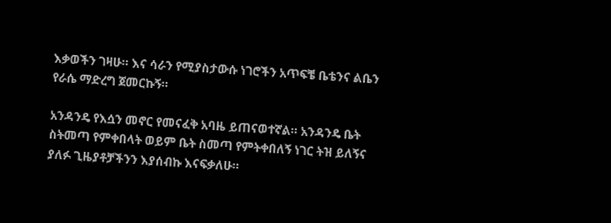እቃወችን ገዛሁ። እና ሳራን የሚያስታውሱ ነገሮችን አጥፍቼ ቤቴንና ልቤን የራሴ ማድረግ ጀመርኩኝ።

አንዳንዴ የእሷን መኖር የመናፈቅ አባዜ ይጠናወተኛል። አንዳንዴ ቤት ስትመጣ የምቀበላት ወይም ቤት ስመጣ የምትቀበለኝ ነገር ትዝ ይለኝና ያለፉ ጊዜያቶቻችንን እያሰብኩ እናፍቃለሁ።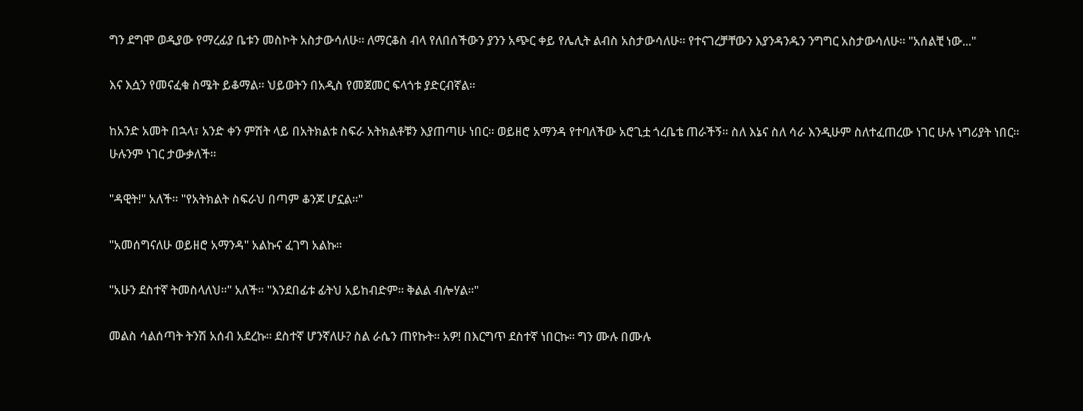ግን ደግሞ ወዲያው የማረፊያ ቤቱን መስኮት አስታውሳለሁ። ለማርቆስ ብላ የለበሰችውን ያንን አጭር ቀይ የሌሊት ልብስ አስታውሳለሁ። የተናገረቻቸውን እያንዳንዱን ንግግር አስታውሳለሁ። "አሰልቺ ነው..."

እና እሷን የመናፈቁ ስሜት ይቆማል። ህይወትን በአዲስ የመጀመር ፍላጎቱ ያድርብኛል።

ከአንድ አመት በኋላ፣ አንድ ቀን ምሽት ላይ በአትክልቱ ስፍራ አትክልቶቹን እያጠጣሁ ነበር። ወይዘሮ አማንዳ የተባለችው አሮጊቷ ጎረቤቴ ጠራችኝ። ስለ እኔና ስለ ሳራ እንዲሁም ስለተፈጠረው ነገር ሁሉ ነግሪያት ነበር። ሁሉንም ነገር ታውቃለች።

"ዳዊት!" አለች። "የአትክልት ስፍራህ በጣም ቆንጆ ሆኗል።"

"አመሰግናለሁ ወይዘሮ አማንዳ" አልኩና ፈገግ አልኩ።

"አሁን ደስተኛ ትመስላለህ።" አለች። "እንደበፊቱ ፊትህ አይከብድም። ቅልል ብሎሃል።"

መልስ ሳልሰጣት ትንሽ አሰብ አደረኩ። ደስተኛ ሆንኛለሁ? ስል ራሴን ጠየኩት። አዎ! በእርግጥ ደስተኛ ነበርኩ። ግን ሙሉ በሙሉ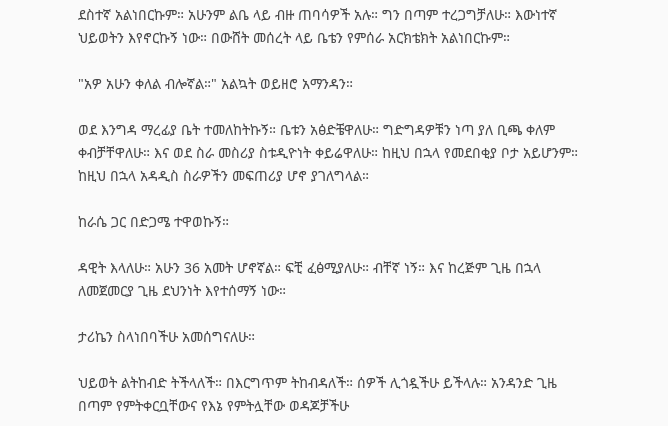ደስተኛ አልነበርኩም። አሁንም ልቤ ላይ ብዙ ጠባሳዎች አሉ። ግን በጣም ተረጋግቻለሁ። እውነተኛ ህይወትን እየኖርኩኝ ነው። በውሸት መሰረት ላይ ቤቴን የምሰራ አርክቴክት አልነበርኩም።

"አዎ አሁን ቀለል ብሎኛል።" አልኳት ወይዘሮ አማንዳን።

ወደ እንግዳ ማረፊያ ቤት ተመለከትኩኝ። ቤቱን አፅድቼዋለሁ። ግድግዳዎቹን ነጣ ያለ ቢጫ ቀለም ቀብቻቸዋለሁ። እና ወደ ስራ መስሪያ ስቱዲዮነት ቀይሬዋለሁ። ከዚህ በኋላ የመደበቂያ ቦታ አይሆንም። ከዚህ በኋላ አዳዲስ ስራዎችን መፍጠሪያ ሆኖ ያገለግላል።

ከራሴ ጋር በድጋሜ ተዋወኩኝ።

ዳዊት እላለሁ። አሁን 36 አመት ሆኖኛል። ፍቺ ፈፅሚያለሁ። ብቸኛ ነኝ። እና ከረጅም ጊዜ በኋላ ለመጀመርያ ጊዜ ደህንነት እየተሰማኝ ነው።

ታሪኬን ስላነበባችሁ አመሰግናለሁ።

ህይወት ልትከብድ ትችላለች። በእርግጥም ትከብዳለች። ሰዎች ሊጎዷችሁ ይችላሉ። አንዳንድ ጊዜ በጣም የምትቀርቧቸውና የእኔ የምትሏቸው ወዳጆቻችሁ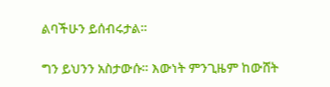ልባችሁን ይሰብሩታል።

ግን ይህንን አስታውሱ። እውነት ምንጊዜም ከውሸት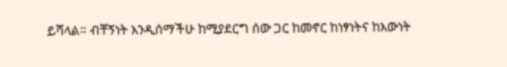ይሻላል። ብቸኝነት እንዲሰማችሁ ከሚያደርግ ሰው ጋር ከመኖር ከነፃነትና ከእውነት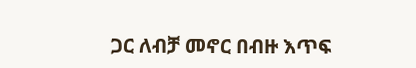ጋር ለብቻ መኖር በብዙ እጥፍ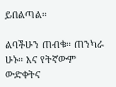ይበልጣል።

ልባችሁን ጠብቁ። ጠንካራ ሁኑ። እና የትኛውም ውድቀትና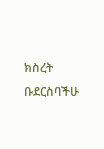ክስረት ቡደርስባችሁ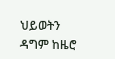ህይወትን ዳግም ከዜሮ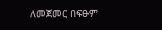ለመጀመር በፍፁም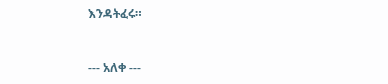እንዳትፈሩ።


--- አለቀ ---